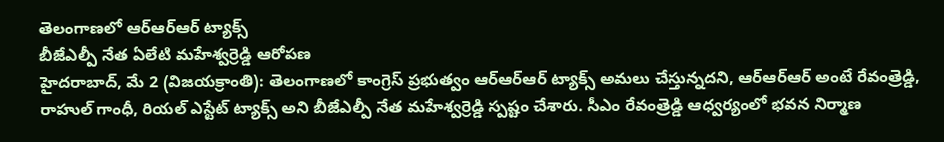తెలంగాణలో ఆర్ఆర్ఆర్ ట్యాక్స్
బీజేఎల్పీ నేత ఏలేటి మహేశ్వర్రెడ్డి ఆరోపణ
హైదరాబాద్, మే 2 (విజయక్రాంతి): తెలంగాణలో కాంగ్రెస్ ప్రభుత్వం ఆర్ఆర్ఆర్ ట్యాక్స్ అమలు చేస్తున్నదని, ఆర్ఆర్ఆర్ అంటే రేవంత్రెడ్డి, రాహుల్ గాంధీ, రియల్ ఎస్టేట్ ట్యాక్స్ అని బీజేఎల్పీ నేత మహేశ్వర్రెడ్డి స్పష్టం చేశారు. సీఎం రేవంత్రెడ్డి ఆధ్వర్యంలో భవన నిర్మాణ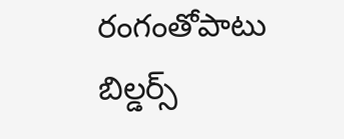రంగంతోపాటు బిల్డర్స్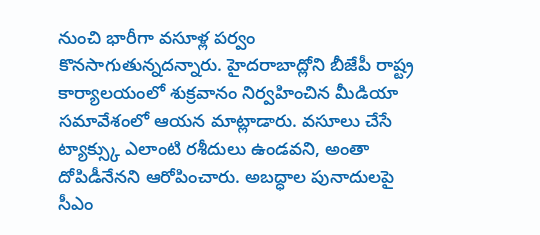నుంచి భారీగా వసూళ్ల పర్వం కొనసాగుతున్నదన్నారు. హైదరాబాద్లోని బీజేపీ రాష్ట్ర కార్యాలయంలో శుక్రవానం నిర్వహించిన మీడియా సమావేశంలో ఆయన మాట్లాడారు. వసూలు చేసే ట్యాక్స్కు ఎలాంటి రశీదులు ఉండవని, అంతా దోపిడీనేనని ఆరోపించారు. అబద్ధాల పునాదులపై సీఎం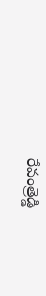రేవంత్రెడ్డి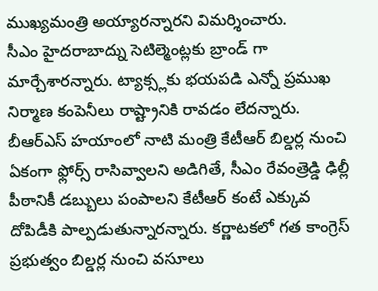ముఖ్యమంత్రి అయ్యారన్నారని విమర్శించారు.
సీఎం హైదరాబాద్ను సెటిల్మెంట్లకు బ్రాండ్ గా మార్చేశారన్నారు. ట్యాక్స్లకు భయపడి ఎన్నో ప్రముఖ నిర్మాణ కంపెనీలు రాష్ట్రానికి రావడం లేదన్నారు. బీఆర్ఎస్ హయాంలో నాటి మంత్రి కేటీఆర్ బిల్డర్ల నుంచి ఏకంగా ఫ్లోర్స్ రాసివ్వాలని అడిగితే, సీఎం రేవంత్రెడ్డి ఢిల్లీ పీఠానికీ డబ్బులు పంపాలని కేటీఆర్ కంటే ఎక్కువ దోపిడీకి పాల్పడుతున్నారన్నారు. కర్ణాటకలో గత కాంగ్రెస్ ప్రభుత్వం బిల్డర్ల నుంచి వసూలు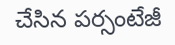చేసిన పర్సంటేజీ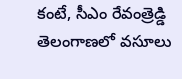కంటే, సీఎం రేవంత్రెడ్డి తెలంగాణలో వసూలు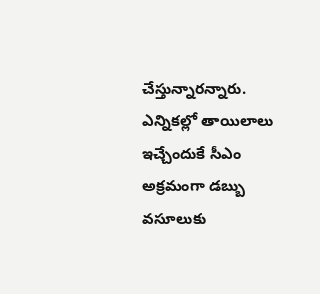చేస్తున్నారన్నారు. ఎన్నికల్లో తాయిలాలు ఇచ్చేందుకే సీఎం అక్రమంగా డబ్బు వసూలుకు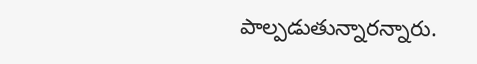పాల్పడుతున్నారన్నారు.